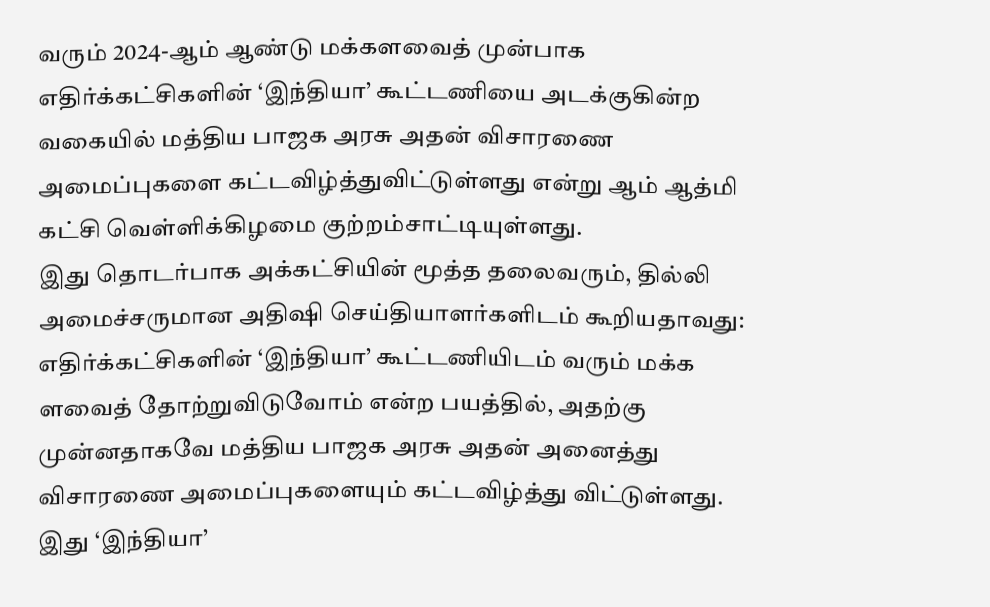வரும் 2024-ஆம் ஆண்டு மக்களவைத் முன்பாக எதிர்க்கட்சிகளின் ‘இந்தியா’ கூட்டணியை அடக்குகின்ற வகையில் மத்திய பாஜக அரசு அதன் விசாரணை அமைப்புகளை கட்டவிழ்த்துவிட்டுள்ளது என்று ஆம் ஆத்மி கட்சி வெள்ளிக்கிழமை குற்றம்சாட்டியுள்ளது.
இது தொடர்பாக அக்கட்சியின் மூத்த தலைவரும், தில்லி அமைச்சருமான அதிஷி செய்தியாளர்களிடம் கூறியதாவது: எதிர்க்கட்சிகளின் ‘இந்தியா’ கூட்டணியிடம் வரும் மக்க ளவைத் தோற்றுவிடுவோம் என்ற பயத்தில், அதற்கு முன்னதாகவே மத்திய பாஜக அரசு அதன் அனைத்து விசாரணை அமைப்புகளையும் கட்டவிழ்த்து விட்டுள்ளது.
இது ‘இந்தியா’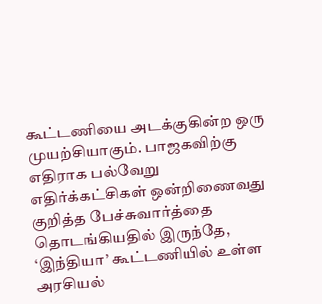கூட்டணியை அடக்குகின்ற ஒரு முயற்சியாகும். பாஜகவிற்கு எதிராக பல்வேறு எதிர்க்கட்சிகள் ஒன்றிணைவது குறித்த பேச்சுவார்த்தை தொடங்கியதில் இருந்தே, ‘இந்தியா’ கூட்டணியில் உள்ள அரசியல்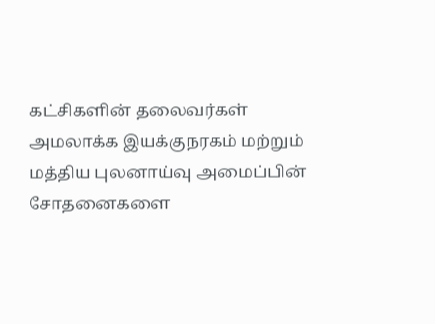கட்சிகளின் தலைவர்கள் அமலாக்க இயக்குநரகம் மற்றும் மத்திய புலனாய்வு அமைப்பின் சோதனைகளை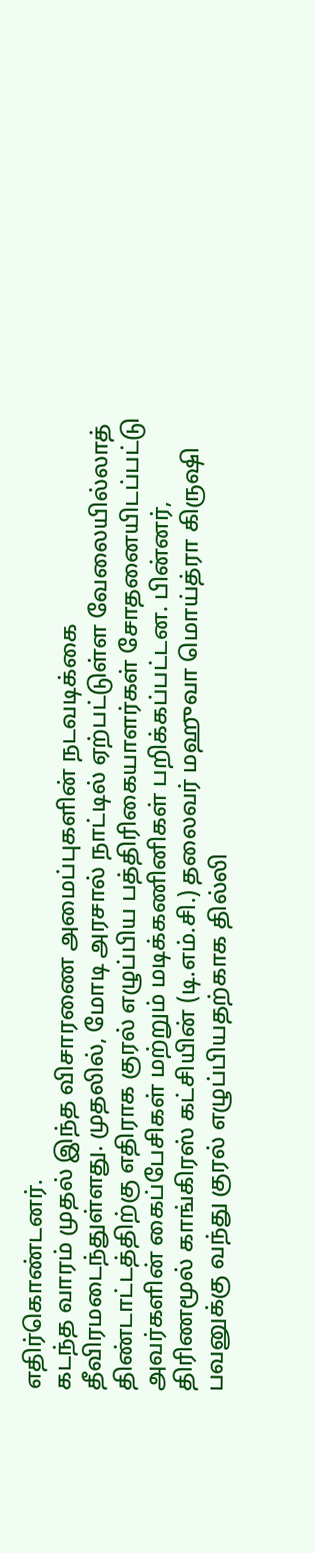எதிர்கொண்டனர்.
கடந்த வாரம் முதல் இந்த விசாரணை அமைப்புகளின் நடவடிக்கை தீவிரமடைந்துள்ளது. முதலில், மோடி அரசால் நாட்டில் ஏற்பட்டுள்ள வேலையில்லாத் திண்டாட்டத்திற்கு எதிராக குரல் எழுப்பிய பத்திரிகையாளர்கள் சோதனையிடப்பட்டு அவர்களின் கைப்பேசிகள் மற்றும் மடிக்கணினிகள் பறிக்கப்பட்டன. பின்னர், திரிணமூல் காங்கிரஸ் கட்சியின் (டி.எம்.சி.) தலைவர் மஹுவா மொய்த்ரா கிருஷி பவனுக்கு வந்து குரல் எழுப்பியதற்காக தில்லி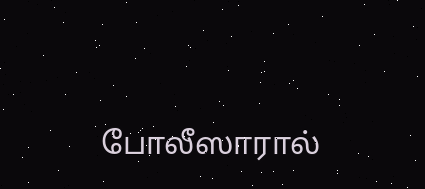போலீஸாரால்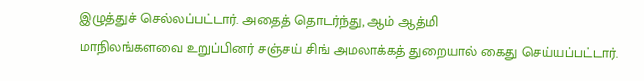இழுத்துச் செல்லப்பட்டார். அதைத் தொடர்ந்து, ஆம் ஆத்மி
மாநிலங்களவை உறுப்பினர் சஞ்சய் சிங் அமலாக்கத் துறையால் கைது செய்யப்பட்டார்.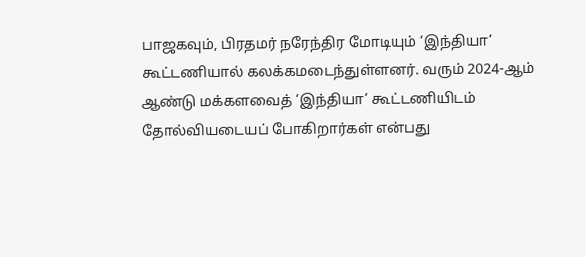பாஜகவும், பிரதமர் நரேந்திர மோடியும் ‘இந்தியா’ கூட்டணியால் கலக்கமடைந்துள்ளனர். வரும் 2024-ஆம் ஆண்டு மக்களவைத் ‘இந்தியா’ கூட்டணியிடம் தோல்வியடையப் போகிறார்கள் என்பது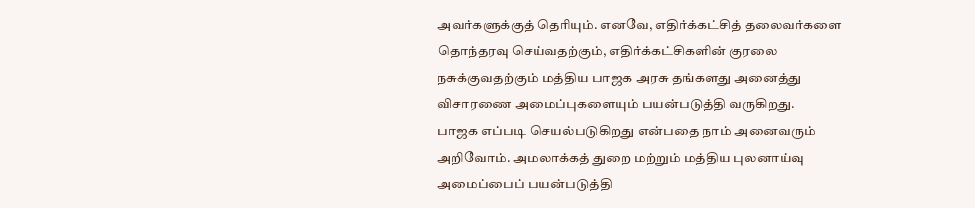அவர்களுக்குத் தெரியும். எனவே, எதிர்க்கட்சித் தலைவர்களை தொந்தரவு செய்வதற்கும், எதிர்க்கட்சிகளின் குரலை நசுக்குவதற்கும் மத்திய பாஜக அரசு தங்களது அனைத்து விசாரணை அமைப்புகளையும் பயன்படுத்தி வருகிறது.
பாஜக எப்படி செயல்படுகிறது என்பதை நாம் அனைவரும் அறிவோம். அமலாக்கத் துறை மற்றும் மத்திய புலனாய்வு அமைப்பைப் பயன்படுத்தி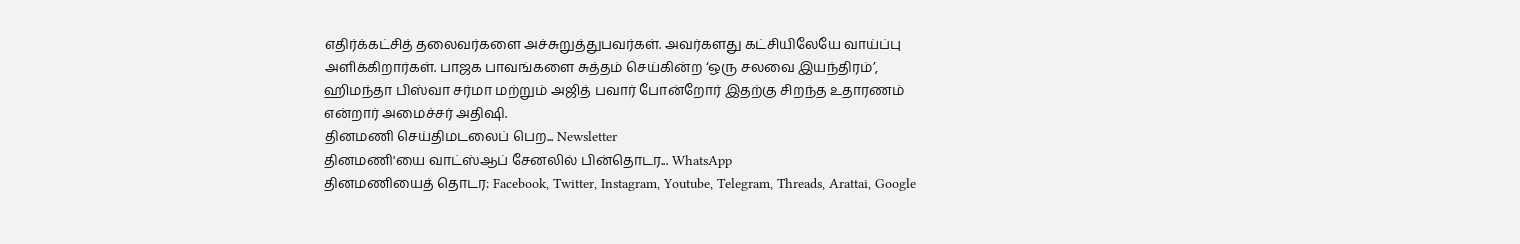எதிர்க்கட்சித் தலைவர்களை அச்சுறுத்துபவர்கள். அவர்களது கட்சியிலேயே வாய்ப்பு அளிக்கிறார்கள். பாஜக பாவங்களை சுத்தம் செய்கின்ற ‘ஒரு சலவை இயந்திரம்’, ஹிமந்தா பிஸ்வா சர்மா மற்றும் அஜித் பவார் போன்றோர் இதற்கு சிறந்த உதாரணம் என்றார் அமைச்சர் அதிஷி.
தினமணி செய்திமடலைப் பெற... Newsletter
தினமணி'யை வாட்ஸ்ஆப் சேனலில் பின்தொடர... WhatsApp
தினமணியைத் தொடர: Facebook, Twitter, Instagram, Youtube, Telegram, Threads, Arattai, Google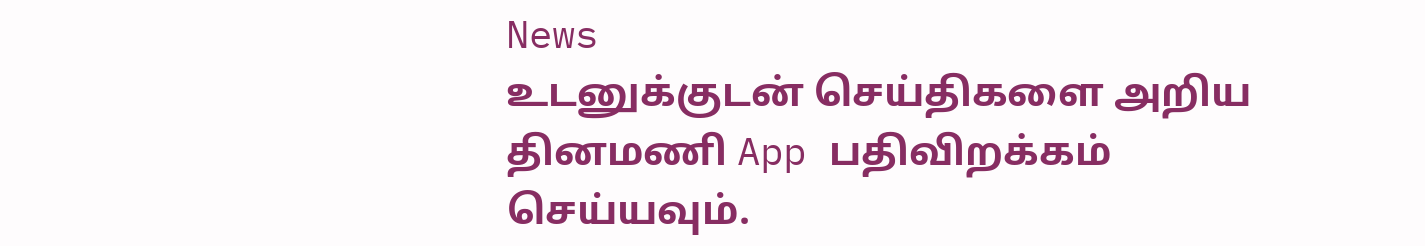News
உடனுக்குடன் செய்திகளை அறிய தினமணி App பதிவிறக்கம் செய்யவும்.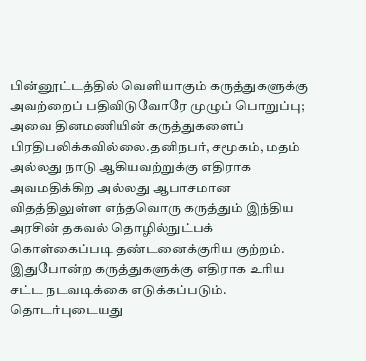பின்னூட்டத்தில் வெளியாகும் கருத்துகளுக்கு அவற்றைப் பதிவிடுவோரே முழுப் பொறுப்பு; அவை தினமணியின் கருத்துகளைப் பிரதிபலிக்கவில்லை.தனிநபர், சமூகம், மதம் அல்லது நாடு ஆகியவற்றுக்கு எதிராக அவமதிக்கிற அல்லது ஆபாசமான விதத்திலுள்ள எந்தவொரு கருத்தும் இந்திய அரசின் தகவல் தொழில்நுட்பக் கொள்கைப்படி தண்டனைக்குரிய குற்றம். இதுபோன்ற கருத்துகளுக்கு எதிராக உரிய சட்ட நடவடிக்கை எடுக்கப்படும்.
தொடர்புடையது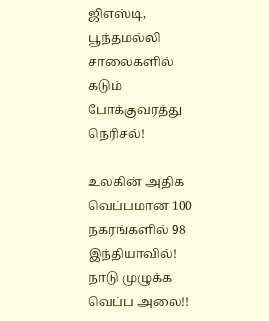ஜிஎஸ்டி, பூந்தமல்லி சாலைகளில் கடும் போக்குவரத்து நெரிசல்!

உலகின் அதிக வெப்பமான 100 நகரங்களில் 98 இந்தியாவில்! நாடு முழுக்க வெப்ப அலை!!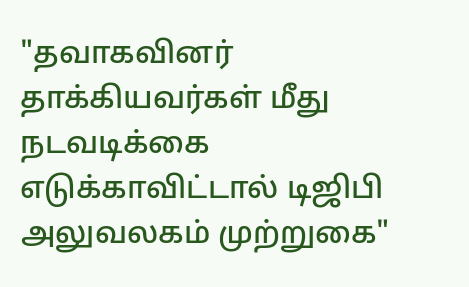"தவாகவினர் தாக்கியவர்கள் மீது நடவடிக்கை எடுக்காவிட்டால் டிஜிபி அலுவலகம் முற்றுகை"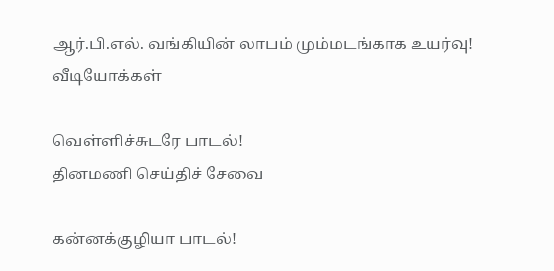ஆர்.பி.எல். வங்கியின் லாபம் மும்மடங்காக உயர்வு!
வீடியோக்கள்

வெள்ளிச்சுடரே பாடல்!
தினமணி செய்திச் சேவை

கன்னக்குழியா பாடல்!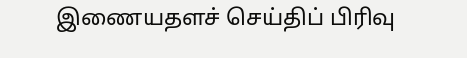இணையதளச் செய்திப் பிரிவு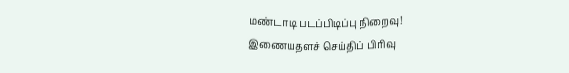மண்டாடி படப்பிடிப்பு நிறைவு!
இணையதளச் செய்திப் பிரிவு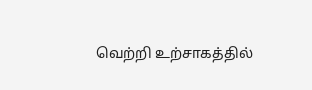வெற்றி உற்சாகத்தில்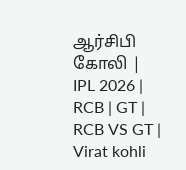ஆர்சிபி கோலி | IPL 2026 | RCB | GT | RCB VS GT | Virat kohli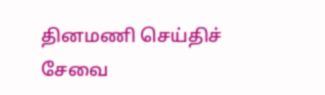தினமணி செய்திச் சேவை